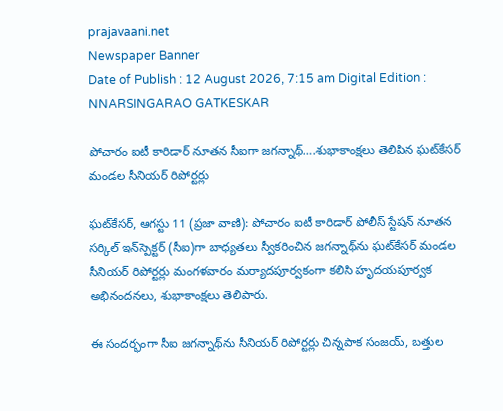prajavaani.net
Newspaper Banner
Date of Publish : 12 August 2026, 7:15 am Digital Edition : NNARSINGARAO GATKESKAR

పోచారం ఐటీ కారిడార్‌ నూతన సీఐగా జగన్నాథ్….శుభాకాంక్షలు తెలిపిన ఘట్‌కేసర్ మండల సీనియర్ రిపోర్టర్లు

ఘట్‌కేసర్, ఆగస్టు 11 (ప్రజా వాణి): పోచారం ఐటీ కారిడార్‌ పోలీస్‌ స్టేషన్‌ నూతన సర్కిల్‌ ఇన్‌స్పెక్టర్‌ (సీఐ)గా బాధ్యతలు స్వీకరించిన జగన్నాథ్‌ను ఘట్‌కేసర్‌ మండల సీనియర్‌ రిపోర్టర్లు మంగళవారం మర్యాదపూర్వకంగా కలిసి హృదయపూర్వక అభినందనలు, శుభాకాంక్షలు తెలిపారు.

ఈ సందర్భంగా సీఐ జగన్నాథ్‌ను సీనియర్‌ రిపోర్టర్లు చిన్నపాక సంజయ్, బత్తుల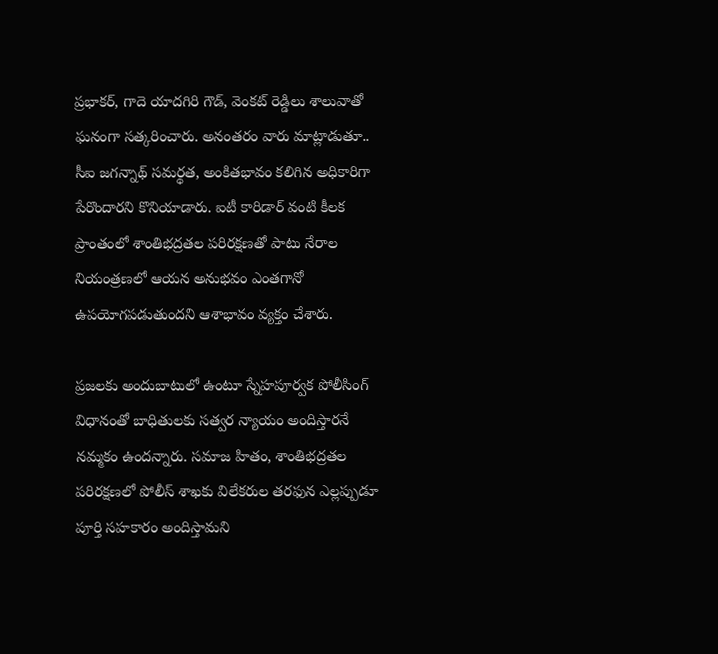ప్రభాకర్, గాదె యాదగిరి గౌడ్, వెంకట్‌ రెడ్డిలు శాలువాతో ఘనంగా సత్కరించారు. అనంతరం వారు మాట్లాడుతూ.. సీఐ జగన్నాథ్‌ సమర్థత, అంకితభావం కలిగిన అధికారిగా పేరొందారని కొనియాడారు. ఐటీ కారిడార్‌ వంటి కీలక ప్రాంతంలో శాంతిభద్రతల పరిరక్షణతో పాటు నేరాల నియంత్రణలో ఆయన అనుభవం ఎంతగానో ఉపయోగపడుతుందని ఆశాభావం వ్యక్తం చేశారు.

ప్రజలకు అందుబాటులో ఉంటూ స్నేహపూర్వక పోలీసింగ్‌ విధానంతో బాధితులకు సత్వర న్యాయం అందిస్తారనే నమ్మకం ఉందన్నారు. సమాజ హితం, శాంతిభద్రతల పరిరక్షణలో పోలీస్‌ శాఖకు విలేకరుల తరఫున ఎల్లప్పుడూ పూర్తి సహకారం అందిస్తామని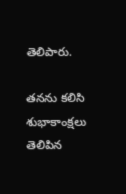తెలిపారు.

తనను కలిసి శుభాకాంక్షలు తెలిపిన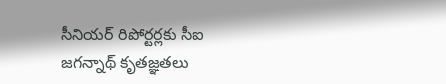సీనియర్‌ రిపోర్టర్లకు సీఐ జగన్నాథ్‌ కృతజ్ఞతలు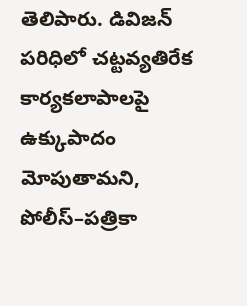తెలిపారు. డివిజన్‌ పరిధిలో చట్టవ్యతిరేక కార్యకలాపాలపై ఉక్కుపాదం మోపుతామని, పోలీస్‌–పత్రికా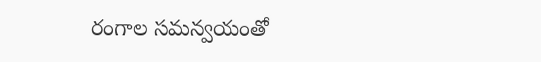రంగాల సమన్వయంతో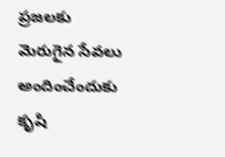ప్రజలకు మెరుగైన సేవలు అందించేందుకు కృషి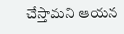చేస్తామని ఆయన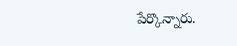పేర్కొన్నారు.